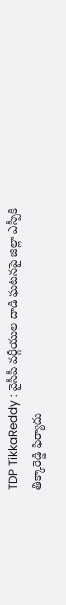TDP TikkaReddy : వైసీపీ వర్గీయుల దాడి ఘటనపై జిల్లా ఎస్పీకి తిక్కారెడ్డి ఫిర్యాదు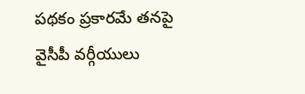పథకం ప్రకారమే తనపై వైసీపీ వర్గీయులు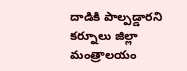దాడికి పాల్పడ్డారని కర్నూలు జిల్లా మంత్రాలయం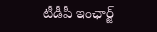టీడీపీ ఇంఛార్జ్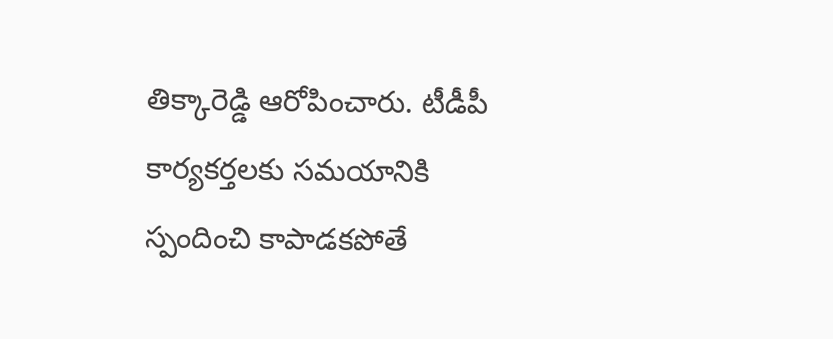తిక్కారెడ్డి ఆరోపించారు. టీడీపీ కార్యకర్తలకు సమయానికి స్పందించి కాపాడకపోతే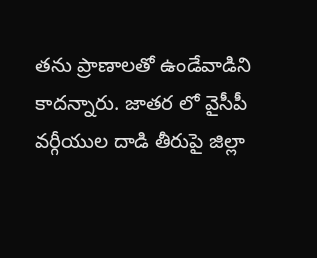తను ప్రాణాలతో ఉండేవాడిని కాదన్నారు. జాతర లో వైసీపీ వర్గీయుల దాడి తీరుపై జిల్లా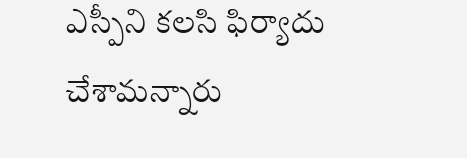ఎస్పీని కలసి ఫిర్యాదు చేశామన్నారు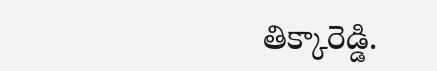తిక్కారెడ్డి.